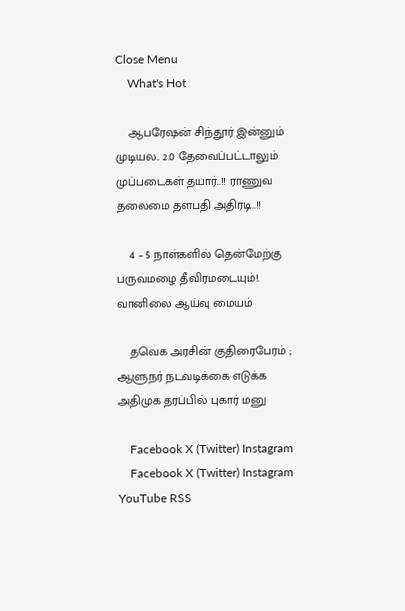Close Menu
    What's Hot

    ஆபரேஷன் சிந்தூர் இன்னும் முடியல.. 2.0 தேவைப்பட்டாலும் முப்படைகள் தயார்..!! ராணுவ தலைமை தளபதி அதிரடி..!!

    4 – 5 நாள்களில் தென்மேற்கு பருவமழை தீவிரமடையும்!. வானிலை ஆய்வு மையம்

    தவெக அரசின் குதிரைபேரம் ; ஆளுநர் நடவடிக்கை எடுக்க அதிமுக தரப்பில் புகார் மனு

    Facebook X (Twitter) Instagram
    Facebook X (Twitter) Instagram YouTube RSS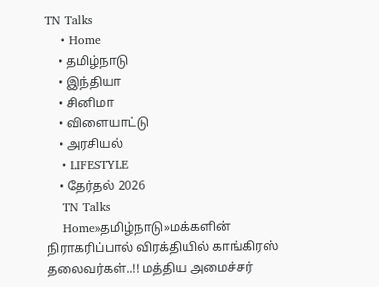TN Talks
    • Home
    • தமிழ்நாடு
    • இந்தியா
    • சினிமா
    • விளையாட்டு
    • அரசியல்
    • LIFESTYLE
    • தேர்தல் 2026
    TN Talks
    Home»தமிழ்நாடு»மக்களின் நிராகரிப்பால் விரக்தியில் காங்கிரஸ் தலைவர்கள்..!! மத்திய அமைச்சர்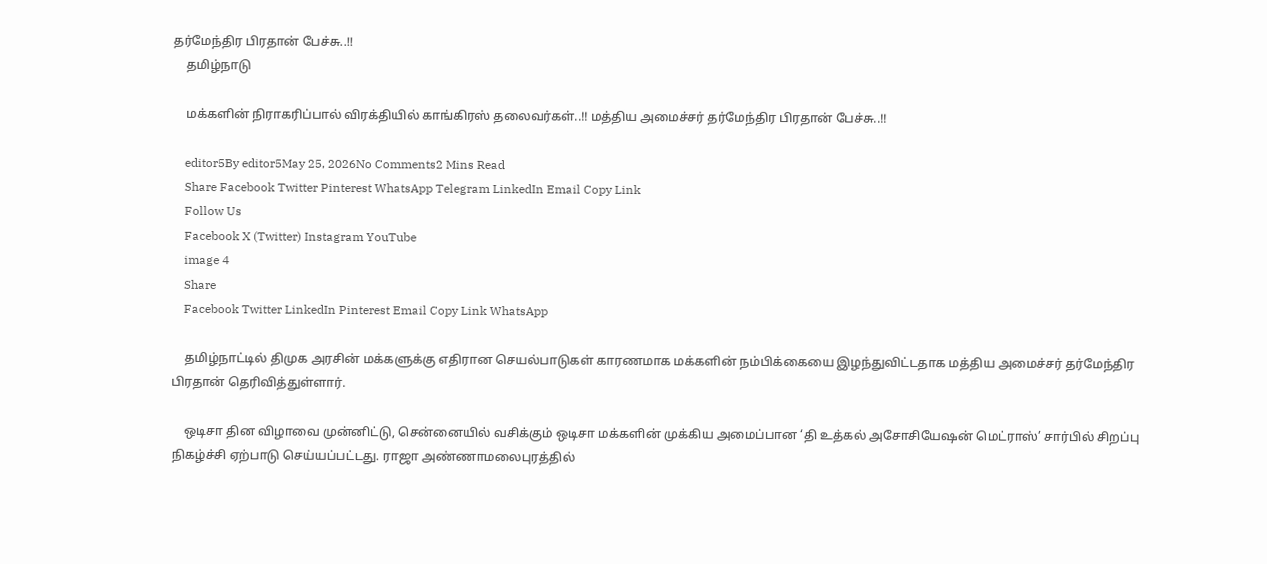தர்மேந்திர பிரதான் பேச்சு..!!
    தமிழ்நாடு

    மக்களின் நிராகரிப்பால் விரக்தியில் காங்கிரஸ் தலைவர்கள்..!! மத்திய அமைச்சர் தர்மேந்திர பிரதான் பேச்சு..!!

    editor5By editor5May 25, 2026No Comments2 Mins Read
    Share Facebook Twitter Pinterest WhatsApp Telegram LinkedIn Email Copy Link
    Follow Us
    Facebook X (Twitter) Instagram YouTube
    image 4
    Share
    Facebook Twitter LinkedIn Pinterest Email Copy Link WhatsApp

    தமிழ்நாட்டில் திமுக அரசின் மக்களுக்கு எதிரான செயல்பாடுகள் காரணமாக மக்களின் நம்பிக்கையை இழந்துவிட்டதாக மத்திய அமைச்சர் தர்மேந்திர பிரதான் தெரிவித்துள்ளார்.

    ஒடிசா தின விழாவை முன்னிட்டு, சென்னையில் வசிக்கும் ஒடிசா மக்களின் முக்கிய அமைப்பான ‘தி உத்கல் அசோசியேஷன் மெட்ராஸ்’ சார்பில் சிறப்பு நிகழ்ச்சி ஏற்பாடு செய்யப்பட்டது. ராஜா அண்ணாமலைபுரத்தில்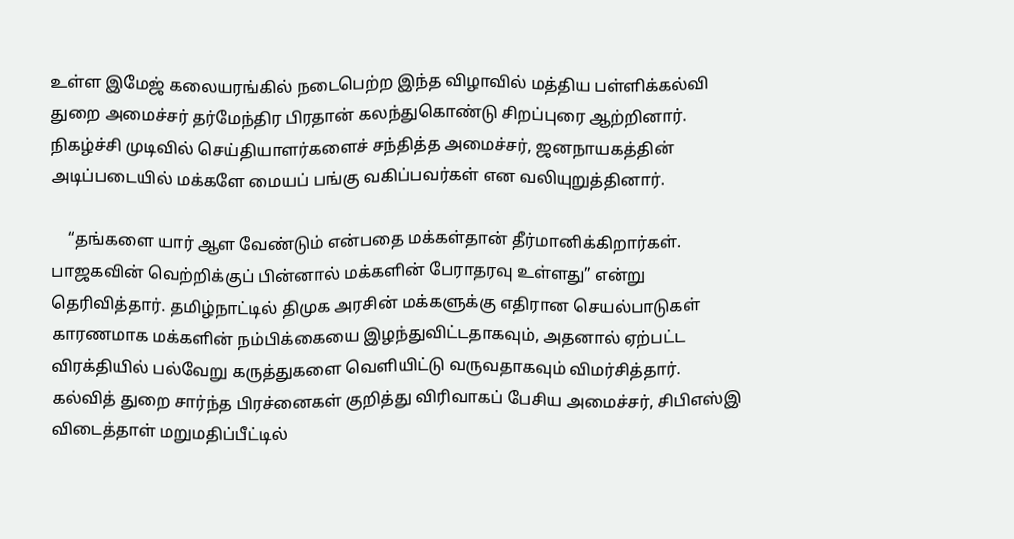உள்ள இமேஜ் கலையரங்கில் நடைபெற்ற இந்த விழாவில் மத்திய பள்ளிக்கல்வி துறை அமைச்சர் தர்மேந்திர பிரதான் கலந்துகொண்டு சிறப்புரை ஆற்றினார். நிகழ்ச்சி முடிவில் செய்தியாளர்களைச் சந்தித்த அமைச்சர், ஜனநாயகத்தின் அடிப்படையில் மக்களே மையப் பங்கு வகிப்பவர்கள் என வலியுறுத்தினார்.

    “தங்களை யார் ஆள வேண்டும் என்பதை மக்கள்தான் தீர்மானிக்கிறார்கள். பாஜகவின் வெற்றிக்குப் பின்னால் மக்களின் பேராதரவு உள்ளது” என்று தெரிவித்தார். தமிழ்நாட்டில் திமுக அரசின் மக்களுக்கு எதிரான செயல்பாடுகள் காரணமாக மக்களின் நம்பிக்கையை இழந்துவிட்டதாகவும், அதனால் ஏற்பட்ட விரக்தியில் பல்வேறு கருத்துகளை வெளியிட்டு வருவதாகவும் விமர்சித்தார். கல்வித் துறை சார்ந்த பிரச்னைகள் குறித்து விரிவாகப் பேசிய அமைச்சர், சிபிஎஸ்இ விடைத்தாள் மறுமதிப்பீட்டில்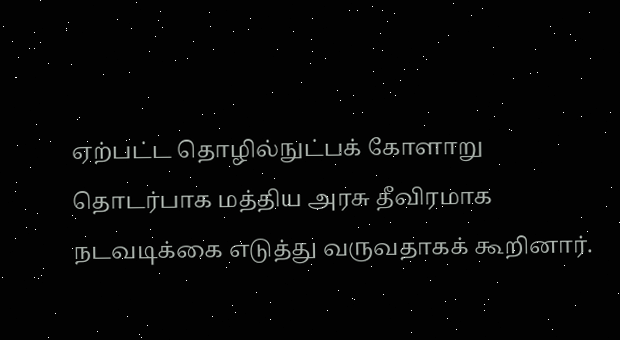ஏற்பட்ட தொழில்நுட்பக் கோளாறு தொடர்பாக மத்திய அரசு தீவிரமாக நடவடிக்கை எடுத்து வருவதாகக் கூறினார்.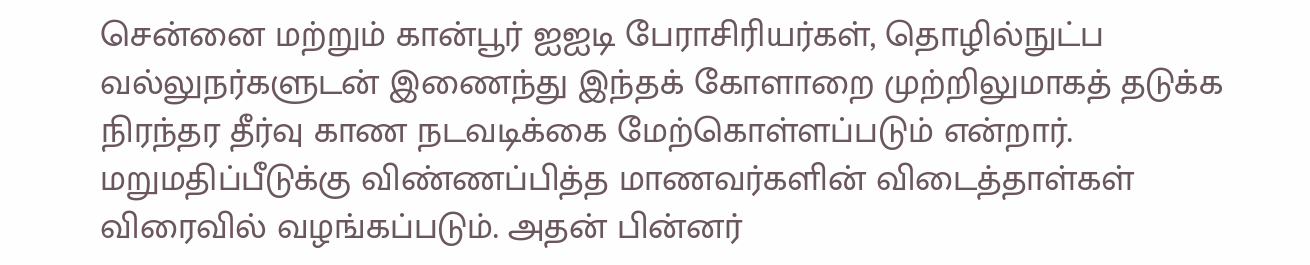சென்னை மற்றும் கான்பூர் ஐஐடி பேராசிரியர்கள், தொழில்நுட்ப வல்லுநர்களுடன் இணைந்து இந்தக் கோளாறை முற்றிலுமாகத் தடுக்க நிரந்தர தீர்வு காண நடவடிக்கை மேற்கொள்ளப்படும் என்றார். மறுமதிப்பீடுக்கு விண்ணப்பித்த மாணவர்களின் விடைத்தாள்கள் விரைவில் வழங்கப்படும். அதன் பின்னர்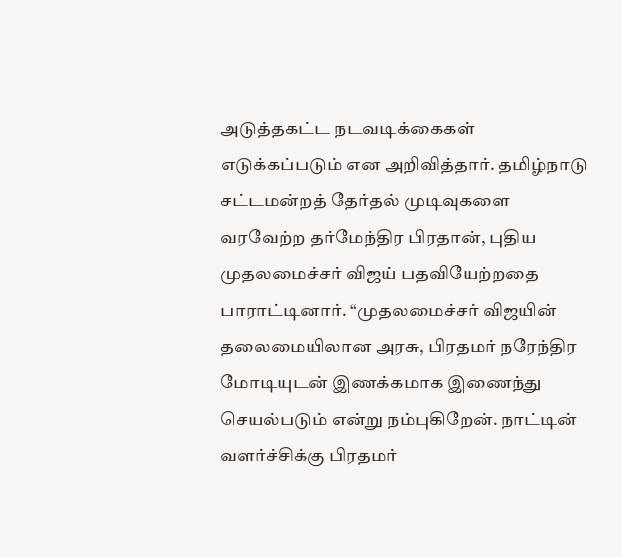அடுத்தகட்ட நடவடிக்கைகள் எடுக்கப்படும் என அறிவித்தார். தமிழ்நாடு சட்டமன்றத் தேர்தல் முடிவுகளை வரவேற்ற தர்மேந்திர பிரதான், புதிய முதலமைச்சர் விஜய் பதவியேற்றதை பாராட்டினார். “முதலமைச்சர் விஜயின் தலைமையிலான அரசு, பிரதமர் நரேந்திர மோடியுடன் இணக்கமாக இணைந்து செயல்படும் என்று நம்புகிறேன். நாட்டின் வளர்ச்சிக்கு பிரதமர்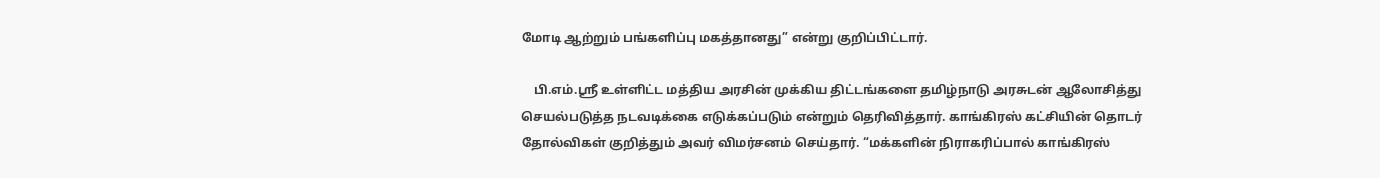மோடி ஆற்றும் பங்களிப்பு மகத்தானது” என்று குறிப்பிட்டார்.

    பி.எம்.ஸ்ரீ உள்ளிட்ட மத்திய அரசின் முக்கிய திட்டங்களை தமிழ்நாடு அரசுடன் ஆலோசித்து செயல்படுத்த நடவடிக்கை எடுக்கப்படும் என்றும் தெரிவித்தார். காங்கிரஸ் கட்சியின் தொடர் தோல்விகள் குறித்தும் அவர் விமர்சனம் செய்தார். “மக்களின் நிராகரிப்பால் காங்கிரஸ்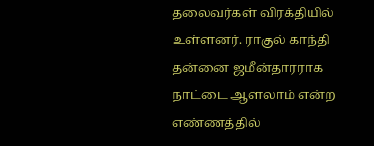தலைவர்கள் விரக்தியில் உள்ளனர். ராகுல் காந்தி தன்னை ஜமீன்தாரராக நாட்டை ஆளலாம் என்ற எண்ணத்தில்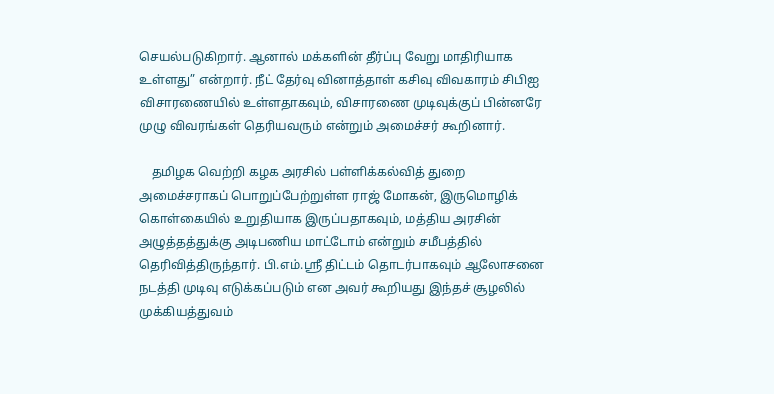செயல்படுகிறார். ஆனால் மக்களின் தீர்ப்பு வேறு மாதிரியாக உள்ளது” என்றார். நீட் தேர்வு வினாத்தாள் கசிவு விவகாரம் சிபிஐ விசாரணையில் உள்ளதாகவும், விசாரணை முடிவுக்குப் பின்னரே முழு விவரங்கள் தெரியவரும் என்றும் அமைச்சர் கூறினார்.

    தமிழக வெற்றி கழக அரசில் பள்ளிக்கல்வித் துறை அமைச்சராகப் பொறுப்பேற்றுள்ள ராஜ் மோகன், இருமொழிக் கொள்கையில் உறுதியாக இருப்பதாகவும், மத்திய அரசின் அழுத்தத்துக்கு அடிபணிய மாட்டோம் என்றும் சமீபத்தில் தெரிவித்திருந்தார். பி.எம்.ஸ்ரீ திட்டம் தொடர்பாகவும் ஆலோசனை நடத்தி முடிவு எடுக்கப்படும் என அவர் கூறியது இந்தச் சூழலில் முக்கியத்துவம்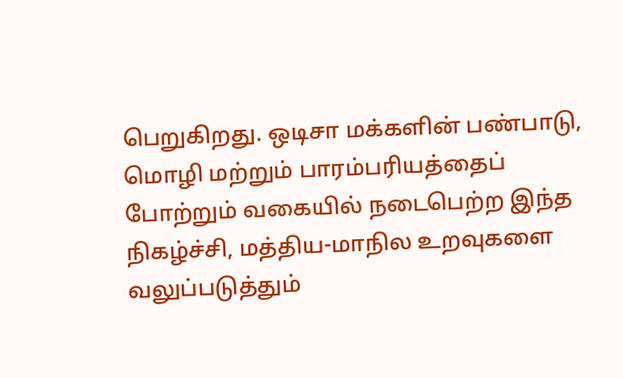பெறுகிறது. ஒடிசா மக்களின் பண்பாடு, மொழி மற்றும் பாரம்பரியத்தைப் போற்றும் வகையில் நடைபெற்ற இந்த நிகழ்ச்சி, மத்திய-மாநில உறவுகளை வலுப்படுத்தும்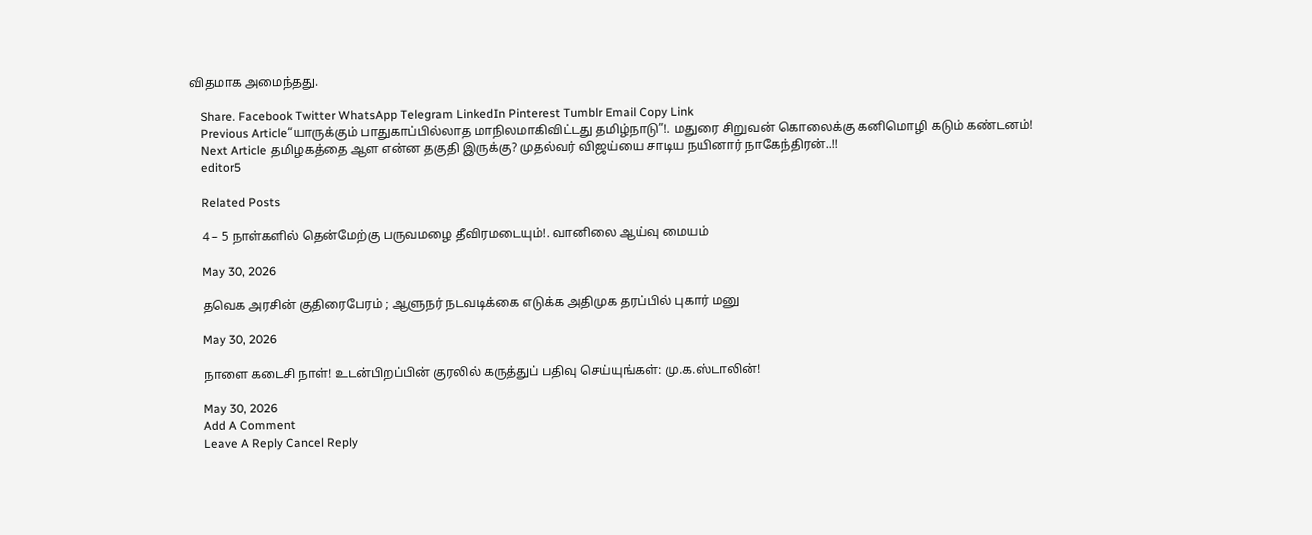விதமாக அமைந்தது.

    Share. Facebook Twitter WhatsApp Telegram LinkedIn Pinterest Tumblr Email Copy Link
    Previous Article“யாருக்கும் பாதுகாப்பில்லாத மாநிலமாகிவிட்டது தமிழ்நாடு”!. மதுரை சிறுவன் கொலைக்கு கனிமொழி கடும் கண்டனம்!
    Next Article தமிழகத்தை ஆள என்ன தகுதி இருக்கு? முதல்வர் விஜய்யை சாடிய நயினார் நாகேந்திரன்..!!
    editor5

    Related Posts

    4 – 5 நாள்களில் தென்மேற்கு பருவமழை தீவிரமடையும்!. வானிலை ஆய்வு மையம்

    May 30, 2026

    தவெக அரசின் குதிரைபேரம் ; ஆளுநர் நடவடிக்கை எடுக்க அதிமுக தரப்பில் புகார் மனு

    May 30, 2026

    நாளை கடைசி நாள்! உடன்பிறப்பின் குரலில் கருத்துப் பதிவு செய்யுங்கள்: மு.க.ஸ்டாலின்!

    May 30, 2026
    Add A Comment
    Leave A Reply Cancel Reply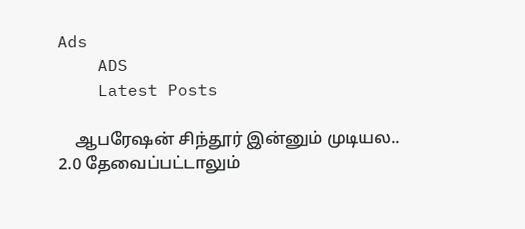Ads
    ADS
    Latest Posts

    ஆபரேஷன் சிந்தூர் இன்னும் முடியல.. 2.0 தேவைப்பட்டாலும்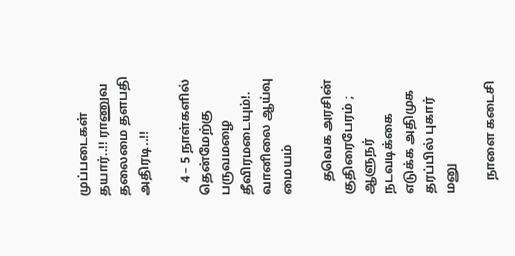முப்படைகள் தயார்..!! ராணுவ தலைமை தளபதி அதிரடி..!!

    4 – 5 நாள்களில் தென்மேற்கு பருவமழை தீவிரமடையும்!. வானிலை ஆய்வு மையம்

    தவெக அரசின் குதிரைபேரம் ; ஆளுநர் நடவடிக்கை எடுக்க அதிமுக தரப்பில் புகார் மனு

    நாளை கடைசி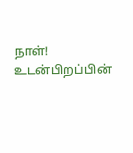நாள்! உடன்பிறப்பின்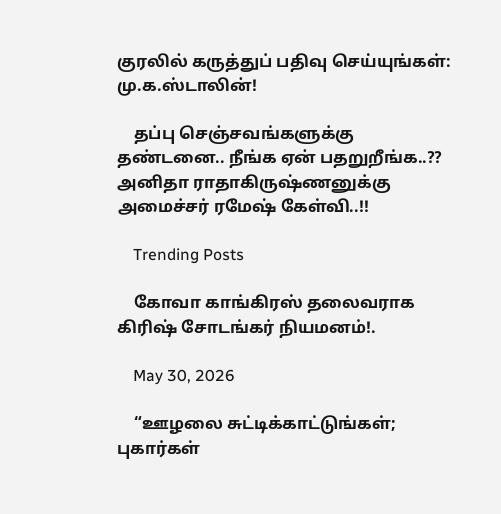குரலில் கருத்துப் பதிவு செய்யுங்கள்: மு.க.ஸ்டாலின்!

    தப்பு செஞ்சவங்களுக்கு தண்டனை.. நீங்க ஏன் பதறுறீங்க..?? அனிதா ராதாகிருஷ்ணனுக்கு அமைச்சர் ரமேஷ் கேள்வி..!!

    Trending Posts

    கோவா காங்கிரஸ் தலைவராக கிரிஷ் சோடங்கர் நியமனம்!.

    May 30, 2026

    “ஊழலை சுட்டிக்காட்டுங்கள்; புகார்கள்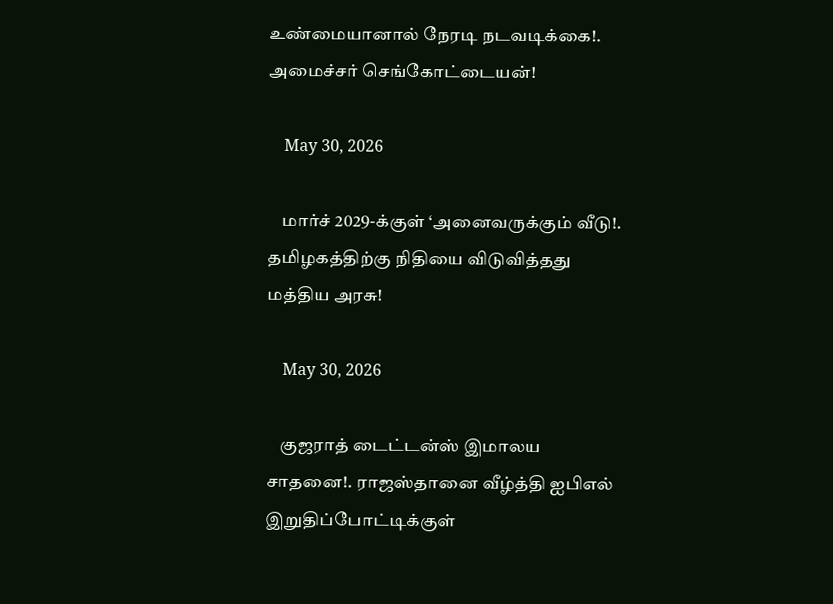உண்மையானால் நேரடி நடவடிக்கை!. அமைச்சர் செங்கோட்டையன்!

    May 30, 2026

    மார்ச் 2029-க்குள் ‘அனைவருக்கும் வீடு!. தமிழகத்திற்கு நிதியை விடுவித்தது மத்திய அரசு!

    May 30, 2026

    குஜராத் டைட்டன்ஸ் இமாலய சாதனை!. ராஜஸ்தானை வீழ்த்தி ஐபிஎல் இறுதிப்போட்டிக்குள்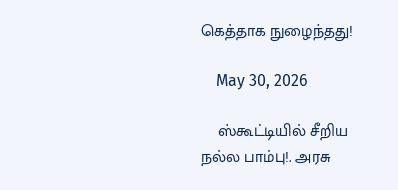கெத்தாக நுழைந்தது!

    May 30, 2026

    ஸ்கூட்டியில் சீறிய நல்ல பாம்பு!. அரசு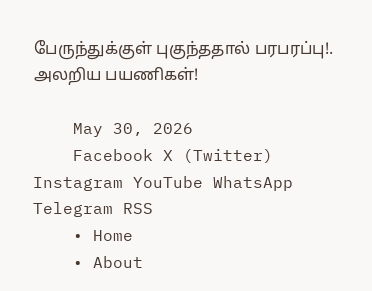பேருந்துக்குள் புகுந்ததால் பரபரப்பு!. அலறிய பயணிகள்!

    May 30, 2026
    Facebook X (Twitter) Instagram YouTube WhatsApp Telegram RSS
    • Home
    • About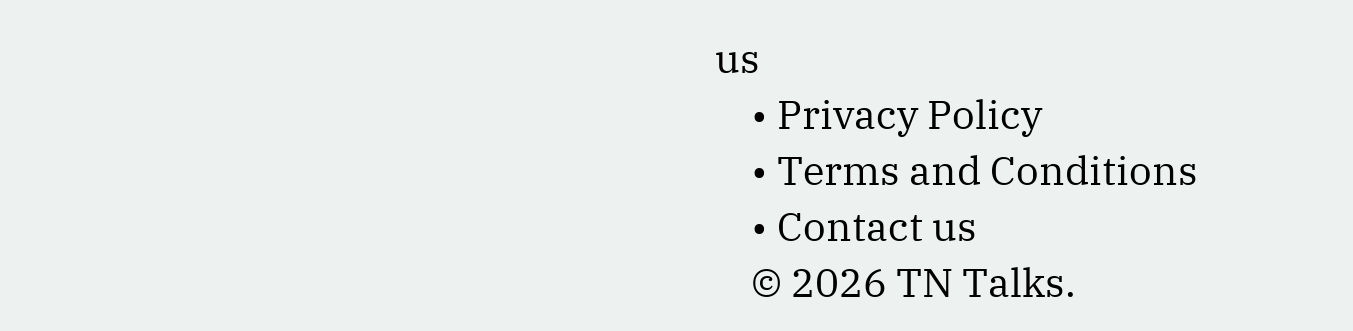us
    • Privacy Policy
    • Terms and Conditions
    • Contact us
    © 2026 TN Talks.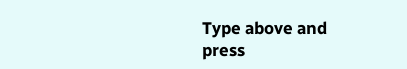Type above and press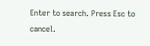Enter to search. Press Esc to cancel.